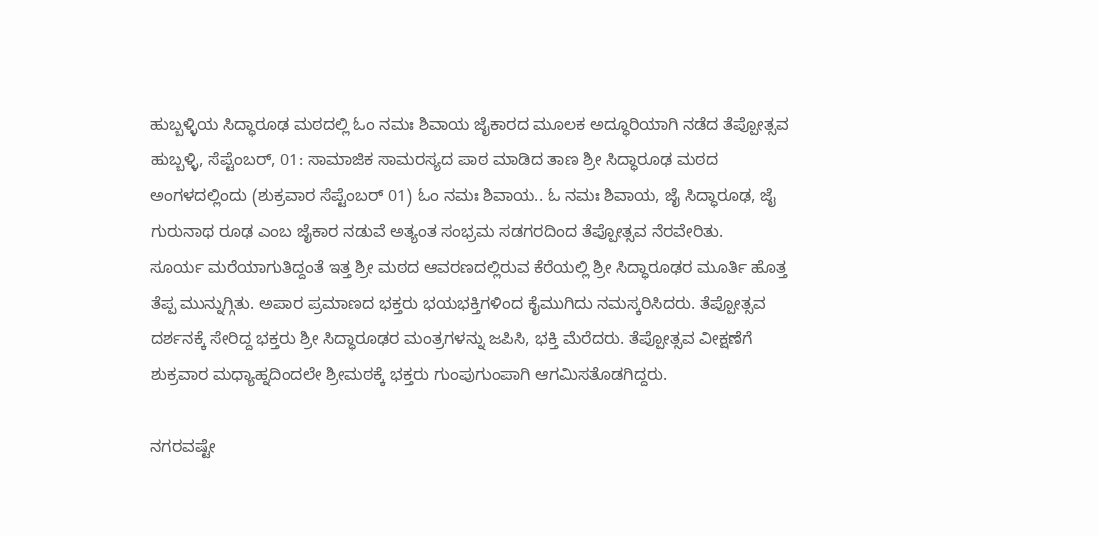ಹುಬ್ಬಳ್ಳಿಯ ಸಿದ್ಧಾರೂಢ ಮಠದಲ್ಲಿ ಓಂ ನಮಃ ಶಿವಾಯ ಜೈಕಾರದ ಮೂಲಕ ಅದ್ಧೂರಿಯಾಗಿ ನಡೆದ ತೆಪ್ಪೋತ್ಸವ
ಹುಬ್ಬಳ್ಳಿ, ಸೆಪ್ಟೆಂಬರ್, 01: ಸಾಮಾಜಿಕ ಸಾಮರಸ್ಯದ ಪಾಠ ಮಾಡಿದ ತಾಣ ಶ್ರೀ ಸಿದ್ಧಾರೂಢ ಮಠದ ಅಂಗಳದಲ್ಲಿಂದು (ಶುಕ್ರವಾರ ಸೆಪ್ಟೆಂಬರ್ 01) ಓಂ ನಮಃ ಶಿವಾಯ.. ಓ ನಮಃ ಶಿವಾಯ, ಜೈ ಸಿದ್ಧಾರೂಢ, ಜೈ ಗುರುನಾಥ ರೂಢ ಎಂಬ ಜೈಕಾರ ನಡುವೆ ಅತ್ಯಂತ ಸಂಭ್ರಮ ಸಡಗರದಿಂದ ತೆಪ್ಪೋತ್ಸವ ನೆರವೇರಿತು.
ಸೂರ್ಯ ಮರೆಯಾಗುತಿದ್ದಂತೆ ಇತ್ತ ಶ್ರೀ ಮಠದ ಆವರಣದಲ್ಲಿರುವ ಕೆರೆಯಲ್ಲಿ ಶ್ರೀ ಸಿದ್ಧಾರೂಢರ ಮೂರ್ತಿ ಹೊತ್ತ ತೆಪ್ಪ ಮುನ್ನುಗ್ಗಿತು. ಅಪಾರ ಪ್ರಮಾಣದ ಭಕ್ತರು ಭಯಭಕ್ತಿಗಳಿಂದ ಕೈಮುಗಿದು ನಮಸ್ಕರಿಸಿದರು. ತೆಪ್ಪೋತ್ಸವ ದರ್ಶನಕ್ಕೆ ಸೇರಿದ್ದ ಭಕ್ತರು ಶ್ರೀ ಸಿದ್ಧಾರೂಢರ ಮಂತ್ರಗಳನ್ನು ಜಪಿಸಿ, ಭಕ್ತಿ ಮೆರೆದರು. ತೆಪ್ಪೋತ್ಸವ ವೀಕ್ಷಣೆಗೆ ಶುಕ್ರವಾರ ಮಧ್ಯಾಹ್ನದಿಂದಲೇ ಶ್ರೀಮಠಕ್ಕೆ ಭಕ್ತರು ಗುಂಪುಗುಂಪಾಗಿ ಆಗಮಿಸತೊಡಗಿದ್ದರು.

ನಗರವಷ್ಟೇ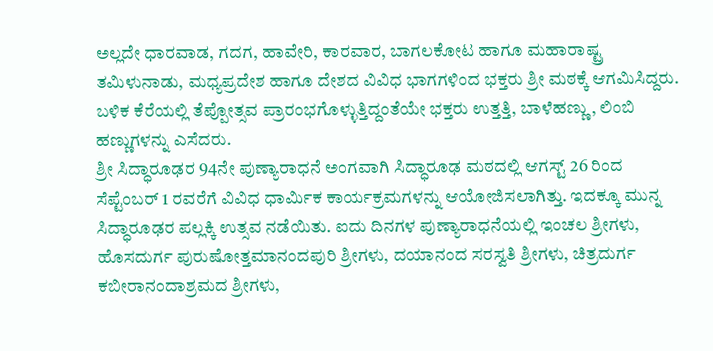ಅಲ್ಲದೇ ಧಾರವಾಡ, ಗದಗ, ಹಾವೇರಿ, ಕಾರವಾರ, ಬಾಗಲಕೋಟ ಹಾಗೂ ಮಹಾರಾಷ್ಟ್ರ ತಮಿಳುನಾಡು, ಮಧ್ಯಪ್ರದೇಶ ಹಾಗೂ ದೇಶದ ವಿವಿಧ ಭಾಗಗಳಿಂದ ಭಕ್ತರು ಶ್ರೀ ಮಠಕ್ಕೆ ಆಗಮಿಸಿದ್ದರು. ಬಳಿಕ ಕೆರೆಯಲ್ಲಿ ತೆಪ್ಪೋತ್ಸವ ಪ್ರಾರಂಭಗೊಳ್ಳುತ್ತಿದ್ದಂತೆಯೇ ಭಕ್ತರು ಉತ್ತತ್ತಿ, ಬಾಳೆಹಣ್ಣು, ಲಿಂಬಿ ಹಣ್ಣುಗಳನ್ನು ಎಸೆದರು.
ಶ್ರೀ ಸಿದ್ಧಾರೂಢರ 94ನೇ ಪುಣ್ಯಾರಾಧನೆ ಅಂಗವಾಗಿ ಸಿದ್ಧಾರೂಢ ಮಠದಲ್ಲಿ ಆಗಸ್ಟ್ 26 ರಿಂದ ಸೆಪ್ಟೆಂಬರ್ 1 ರವರೆಗೆ ವಿವಿಧ ಧಾರ್ವಿುಕ ಕಾರ್ಯಕ್ರಮಗಳನ್ನು ಆಯೋಜಿಸಲಾಗಿತ್ತು. ಇದಕ್ಕೂ ಮುನ್ನ ಸಿದ್ಧಾರೂಢರ ಪಲ್ಲಕ್ಕಿ ಉತ್ಸವ ನಡೆಯಿತು. ಐದು ದಿನಗಳ ಪುಣ್ಯಾರಾಧನೆಯಲ್ಲಿ ಇಂಚಲ ಶ್ರೀಗಳು, ಹೊಸದುರ್ಗ ಪುರುಷೋತ್ತಮಾನಂದಪುರಿ ಶ್ರೀಗಳು, ದಯಾನಂದ ಸರಸ್ವತಿ ಶ್ರೀಗಳು, ಚಿತ್ರದುರ್ಗ ಕಬೀರಾನಂದಾಶ್ರಮದ ಶ್ರೀಗಳು,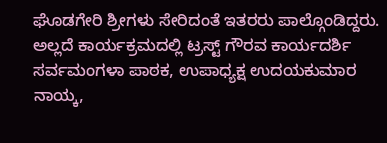ಘೊಡಗೇರಿ ಶ್ರೀಗಳು ಸೇರಿದಂತೆ ಇತರರು ಪಾಲ್ಗೊಂಡಿದ್ದರು.
ಅಲ್ಲದೆ ಕಾರ್ಯಕ್ರಮದಲ್ಲಿ ಟ್ರಸ್ಟ್ ಗೌರವ ಕಾರ್ಯದರ್ಶಿ ಸರ್ವಮಂಗಳಾ ಪಾಠಕ, ಉಪಾಧ್ಯಕ್ಷ ಉದಯಕುಮಾರ ನಾಯ್ಕ,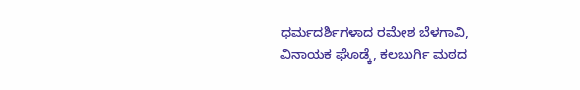ಧರ್ಮದರ್ಶಿಗಳಾದ ರಮೇಶ ಬೆಳಗಾವಿ, ವಿನಾಯಕ ಘೊಡ್ಕೆ, ಕಲಬುರ್ಗಿ ಮಠದ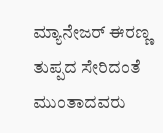ಮ್ಯಾನೇಜರ್ ಈರಣ್ಣ ತುಪ್ಪದ ಸೇರಿದಂತೆ ಮುಂತಾದವರು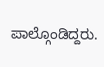ಪಾಲ್ಗೊಂಡಿದ್ದರು.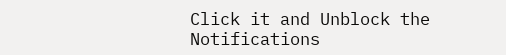Click it and Unblock the Notifications